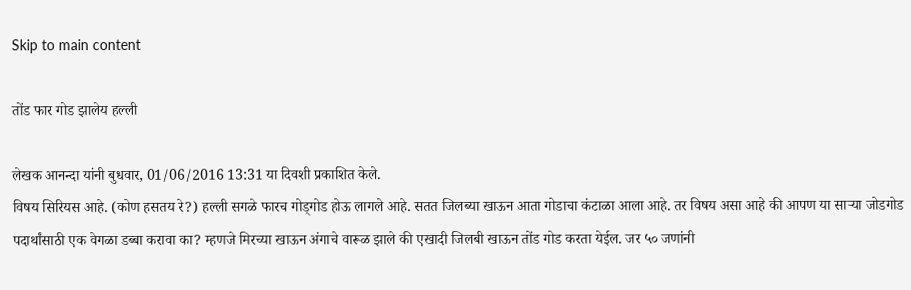Skip to main content

तोंड फार गोड झालेय हल्ली

लेखक आनन्दा यांनी बुधवार, 01/06/2016 13:31 या दिवशी प्रकाशित केले.
विषय सिरियस आहे. (कोण हसतय रे?) हल्ली सगळे फारच गोड्गोड होऊ लागले आहे. सतत जिलब्या खाऊन आता गोडाचा कंटाळा आला आहे. तर विषय असा आहे की आपण या सार्‍या जोडगोड पदार्थांसाठी एक वेगळा डब्बा करावा का? म्हणजे मिरच्या खाऊन अंगाचे वारूळ झाले की एखादी जिलबी खाऊन तोंड गोड करता येईल. जर ५० जणांनी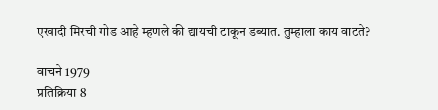एखादी मिरची गोड आहे म्हणले की द्यायची टाकून डब्यात. तुम्हाला काय वाटते?

वाचने 1979
प्रतिक्रिया 8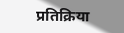प्रतिक्रिया